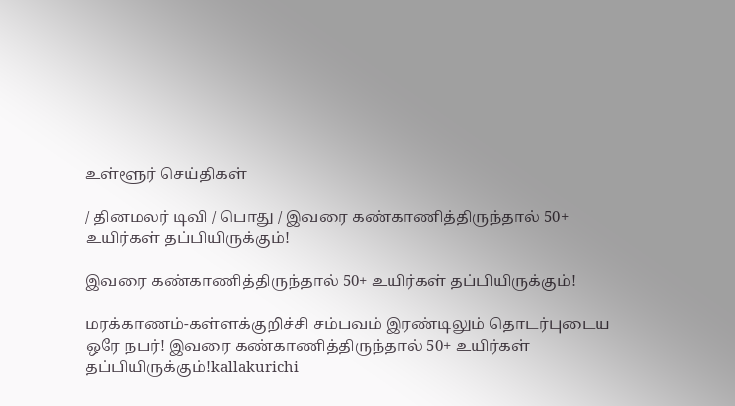உள்ளூர் செய்திகள்

/ தினமலர் டிவி / பொது / இவரை கண்காணித்திருந்தால் 50+ உயிர்கள் தப்பியிருக்கும்!

இவரை கண்காணித்திருந்தால் 50+ உயிர்கள் தப்பியிருக்கும்!

மரக்காணம்-கள்ளக்குறிச்சி சம்பவம் இரண்டிலும் தொடர்புடைய ஒரே நபர்! இவரை கண்காணித்திருந்தால் 50+ உயிர்கள் தப்பியிருக்கும்!kallakurichi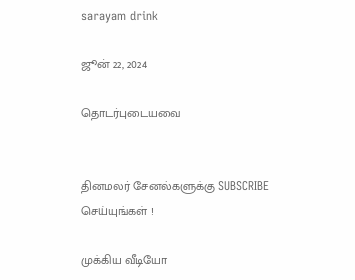sarayam drink

ஜூன் 22, 2024

தொடர்புடையவை


தினமலர் சேனல்களுக்கு SUBSCRIBE செய்யுங்கள் !

முக்கிய வீடியோ